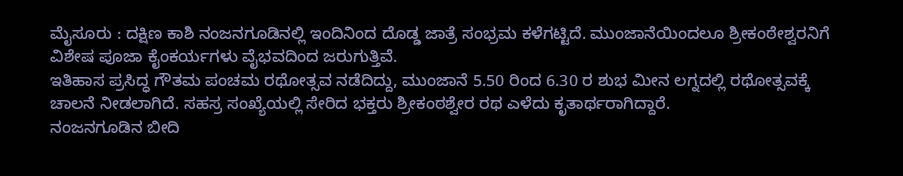ಮೈಸೂರು : ದಕ್ಷಿಣ ಕಾಶಿ ನಂಜನಗೂಡಿನಲ್ಲಿ ಇಂದಿನಿಂದ ದೊಡ್ಡ ಜಾತ್ರೆ ಸಂಭ್ರಮ ಕಳೆಗಟ್ಟಿದೆ. ಮುಂಜಾನೆಯಿಂದಲೂ ಶ್ರೀಕಂಠೇಶ್ವರನಿಗೆ ವಿಶೇಷ ಪೂಜಾ ಕೈಂಕರ್ಯಗಳು ವೈಭವದಿಂದ ಜರುಗುತ್ತಿವೆ.
ಇತಿಹಾಸ ಪ್ರಸಿದ್ಧ ಗೌತಮ ಪಂಚಮ ರಥೋತ್ಸವ ನಡೆದಿದ್ದು, ಮುಂಜಾನೆ 5.50 ರಿಂದ 6.30 ರ ಶುಭ ಮೀನ ಲಗ್ನದಲ್ಲಿ ರಥೋತ್ಸವಕ್ಕೆ ಚಾಲನೆ ನೀಡಲಾಗಿದೆ. ಸಹಸ್ರ ಸಂಖ್ಯೆಯಲ್ಲಿ ಸೇರಿದ ಭಕ್ತರು ಶ್ರೀಕಂಠಶ್ವೇರ ರಥ ಎಳೆದು ಕೃತಾರ್ಥರಾಗಿದ್ದಾರೆ.
ನಂಜನಗೂಡಿನ ಬೀದಿ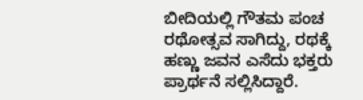ಬೀದಿಯಲ್ಲಿ ಗೌತಮ ಪಂಚ ರಥೋತ್ಸವ ಸಾಗಿದ್ದು, ರಥಕ್ಕೆ ಹಣ್ಣು ಜವನ ಎಸೆದು ಭಕ್ತರು ಪ್ರಾರ್ಥನೆ ಸಲ್ಲಿಸಿದ್ದಾರೆ.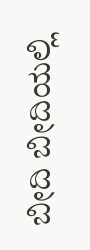ಬೀದಿ ಬೀದಿಯಲ್ಲಿ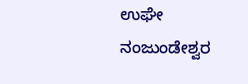ಉಘೇ ನಂಜುಂಡೇಶ್ವರ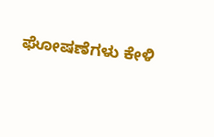ಘೋಷಣೆಗಳು ಕೇಳಿ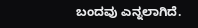ಬಂದವು ಎನ್ನಲಾಗಿದೆ.